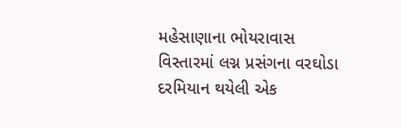મહેસાણાના ભોયરાવાસ વિસ્તારમાં લગ્ન પ્રસંગના વરઘોડા દરમિયાન થયેલી એક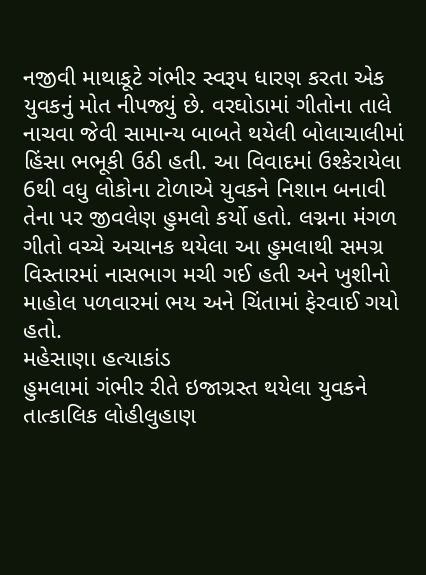નજીવી માથાકૂટે ગંભીર સ્વરૂપ ધારણ કરતા એક યુવકનું મોત નીપજ્યું છે. વરઘોડામાં ગીતોના તાલે નાચવા જેવી સામાન્ય બાબતે થયેલી બોલાચાલીમાં હિંસા ભભૂકી ઉઠી હતી. આ વિવાદમાં ઉશ્કેરાયેલા 6થી વધુ લોકોના ટોળાએ યુવકને નિશાન બનાવી તેના પર જીવલેણ હુમલો કર્યો હતો. લગ્નના મંગળ ગીતો વચ્ચે અચાનક થયેલા આ હુમલાથી સમગ્ર વિસ્તારમાં નાસભાગ મચી ગઈ હતી અને ખુશીનો માહોલ પળવારમાં ભય અને ચિંતામાં ફેરવાઈ ગયો હતો.
મહેસાણા હત્યાકાંડ
હુમલામાં ગંભીર રીતે ઇજાગ્રસ્ત થયેલા યુવકને તાત્કાલિક લોહીલુહાણ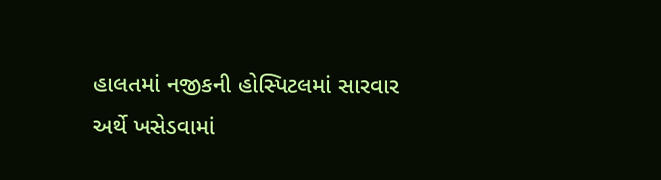હાલતમાં નજીકની હોસ્પિટલમાં સારવાર અર્થે ખસેડવામાં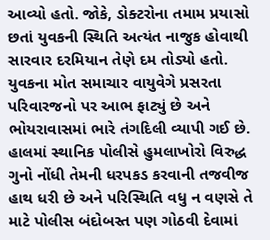આવ્યો હતો. જોકે, ડોક્ટરોના તમામ પ્રયાસો છતાં યુવકની સ્થિતિ અત્યંત નાજુક હોવાથી સારવાર દરમિયાન તેણે દમ તોડ્યો હતો. યુવકના મોત સમાચાર વાયુવેગે પ્રસરતા પરિવારજનો પર આભ ફાટ્યું છે અને ભોયરાવાસમાં ભારે તંગદિલી વ્યાપી ગઈ છે. હાલમાં સ્થાનિક પોલીસે હુમલાખોરો વિરુદ્ધ ગુનો નોંધી તેમની ધરપકડ કરવાની તજવીજ હાથ ધરી છે અને પરિસ્થિતિ વધુ ન વણસે તે માટે પોલીસ બંદોબસ્ત પણ ગોઠવી દેવામાં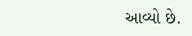આવ્યો છે.